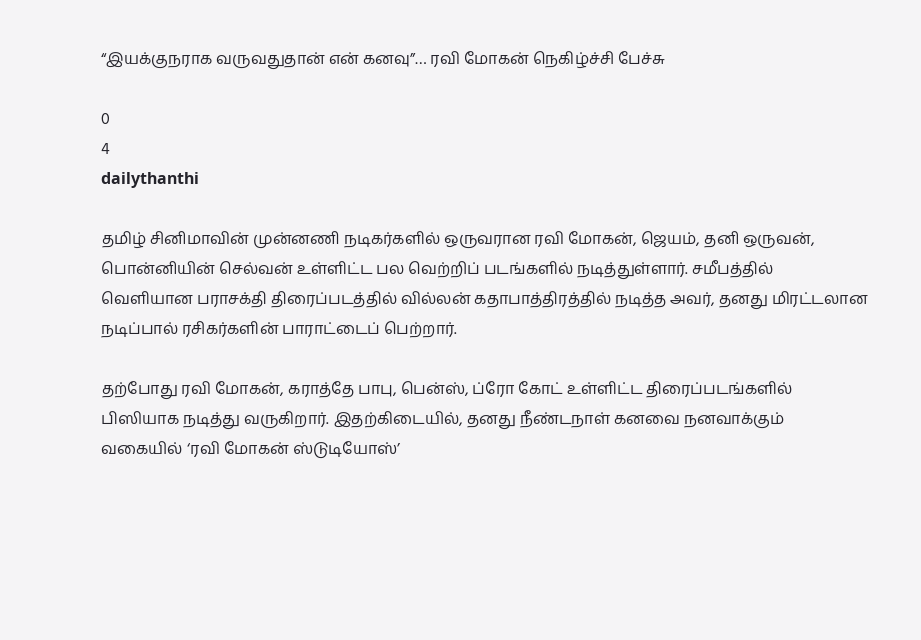“இயக்குநராக வருவதுதான் என் கனவு”… ரவி மோகன் நெகிழ்ச்சி பேச்சு

0
4
dailythanthi

தமிழ் சினிமாவின் முன்னணி நடிகர்களில் ஒருவரான ரவி மோகன், ஜெயம், தனி ஒருவன், பொன்னியின் செல்வன் உள்ளிட்ட பல வெற்றிப் படங்களில் நடித்துள்ளார். சமீபத்தில் வெளியான பராசக்தி திரைப்படத்தில் வில்லன் கதாபாத்திரத்தில் நடித்த அவர், தனது மிரட்டலான நடிப்பால் ரசிகர்களின் பாராட்டைப் பெற்றார்.

தற்போது ரவி மோகன், கராத்தே பாபு, பென்ஸ், ப்ரோ கோட் உள்ளிட்ட திரைப்படங்களில் பிஸியாக நடித்து வருகிறார். இதற்கிடையில், தனது நீண்டநாள் கனவை நனவாக்கும் வகையில் ‘ரவி மோகன் ஸ்டுடியோஸ்’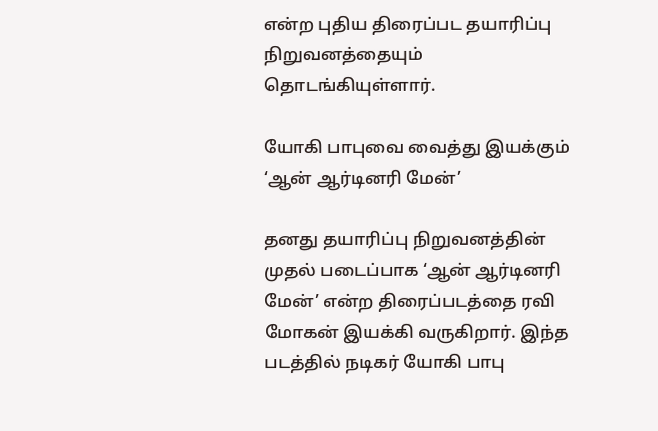என்ற புதிய திரைப்பட தயாரிப்பு நிறுவனத்தையும் தொடங்கியுள்ளார்.

யோகி பாபுவை வைத்து இயக்கும் ‘ஆன் ஆர்டினரி மேன்’

தனது தயாரிப்பு நிறுவனத்தின் முதல் படைப்பாக ‘ஆன் ஆர்டினரி மேன்’ என்ற திரைப்படத்தை ரவி மோகன் இயக்கி வருகிறார். இந்த படத்தில் நடிகர் யோகி பாபு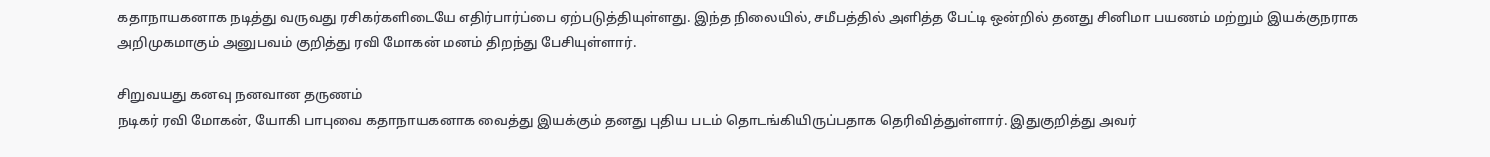கதாநாயகனாக நடித்து வருவது ரசிகர்களிடையே எதிர்பார்ப்பை ஏற்படுத்தியுள்ளது. இந்த நிலையில், சமீபத்தில் அளித்த பேட்டி ஒன்றில் தனது சினிமா பயணம் மற்றும் இயக்குநராக அறிமுகமாகும் அனுபவம் குறித்து ரவி மோகன் மனம் திறந்து பேசியுள்ளார்.

சிறுவயது கனவு நனவான தருணம்
நடிகர் ரவி மோகன், யோகி பாபுவை கதாநாயகனாக வைத்து இயக்கும் தனது புதிய படம் தொடங்கியிருப்பதாக தெரிவித்துள்ளார். இதுகுறித்து அவர்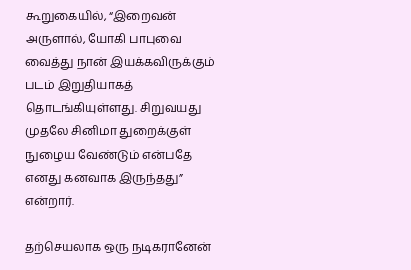கூறுகையில், “இறைவன் அருளால், யோகி பாபுவை வைத்து நான் இயக்கவிருக்கும் படம் இறுதியாகத் தொடங்கியுள்ளது. சிறுவயது முதலே சினிமா துறைக்குள் நுழைய வேண்டும் என்பதே எனது கனவாக இருந்தது” என்றார்.

தற்செயலாக ஒரு நடிகரானேன்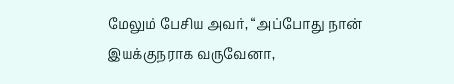மேலும் பேசிய அவர், “அப்போது நான் இயக்குநராக வருவேனா,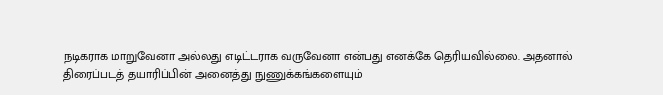நடிகராக மாறுவேனா அல்லது எடிட்டராக வருவேனா என்பது எனக்கே தெரியவில்லை. அதனால் திரைப்படத் தயாரிப்பின் அனைத்து நுணுக்கங்களையும்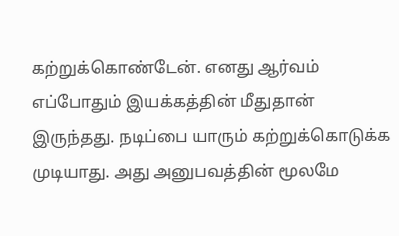கற்றுக்கொண்டேன். எனது ஆர்வம் எப்போதும் இயக்கத்தின் மீதுதான் இருந்தது. நடிப்பை யாரும் கற்றுக்கொடுக்க முடியாது. அது அனுபவத்தின் மூலமே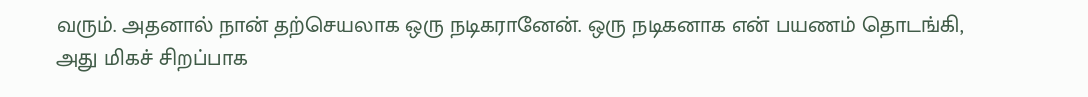வரும். அதனால் நான் தற்செயலாக ஒரு நடிகரானேன். ஒரு நடிகனாக என் பயணம் தொடங்கி, அது மிகச் சிறப்பாக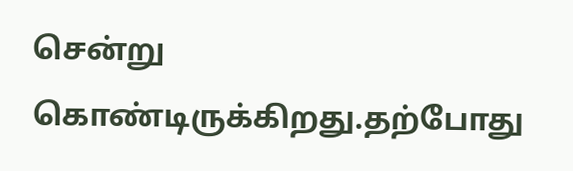சென்று கொண்டிருக்கிறது.தற்போது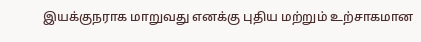இயக்குநராக மாறுவது எனக்கு புதிய மற்றும் உற்சாகமான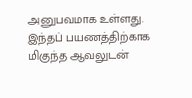அனுபவமாக உள்ளது. இந்தப் பயணத்திற்காக மிகுந்த ஆவலுடன்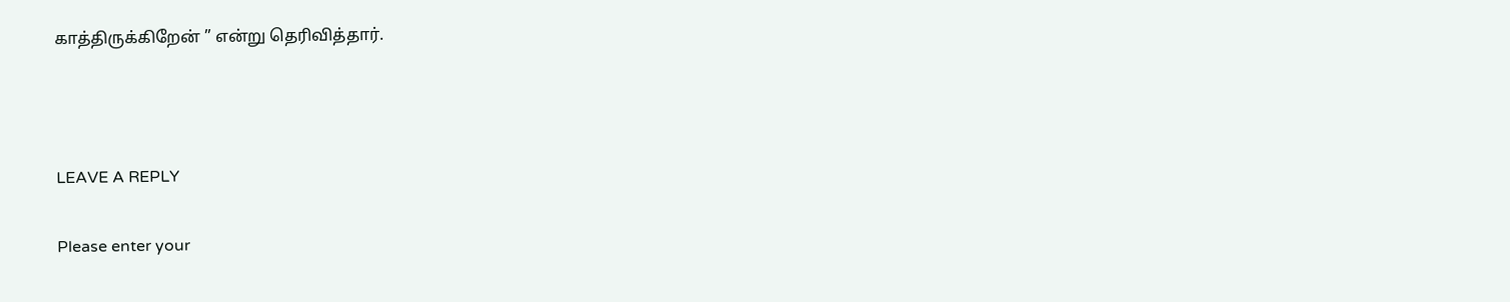காத்திருக்கிறேன் ” என்று தெரிவித்தார்.



LEAVE A REPLY

Please enter your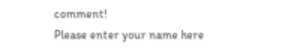comment!
Please enter your name here